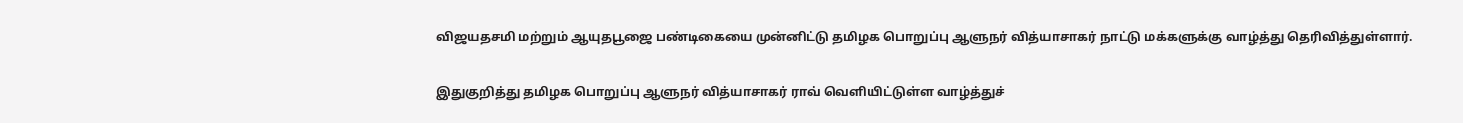விஜயதசமி மற்றும் ஆயுதபூஜை பண்டிகையை முன்னிட்டு தமிழக பொறுப்பு ஆளுநர் வித்யாசாகர் நாட்டு மக்களுக்கு வாழ்த்து தெரிவித்துள்ளார்.

இதுகுறித்து தமிழக பொறுப்பு ஆளுநர் வித்யாசாகர் ராவ் வெளியிட்டுள்ள வாழ்த்துச்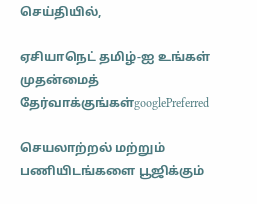செய்தியில்,

ஏசியாநெட் தமிழ்-ஐ உங்கள் முதன்மைத் தேர்வாக்குங்கள்googlePreferred

செயலாற்றல் மற்றும் பணியிடங்களை பூஜிக்கும்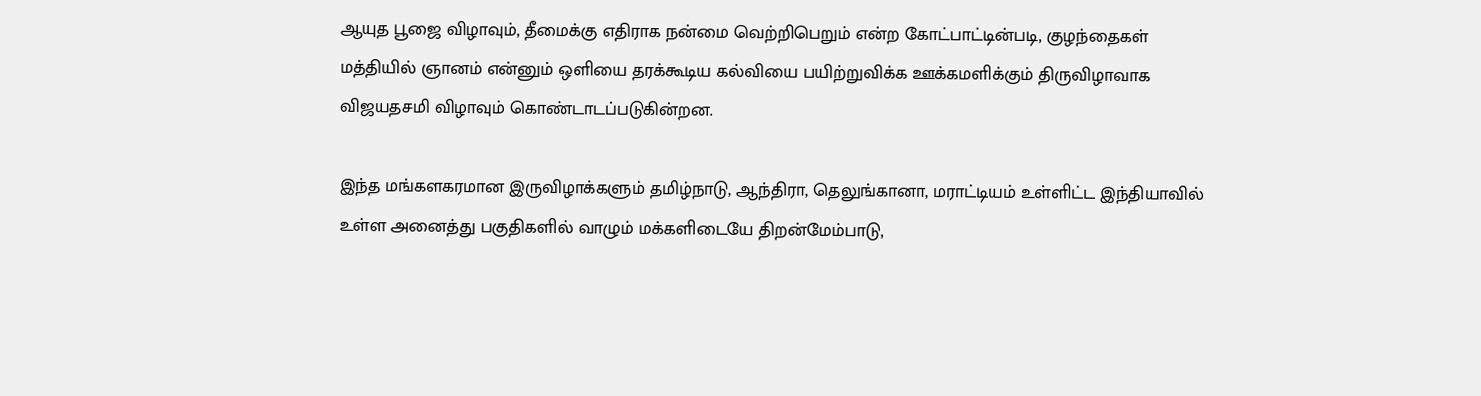ஆயுத பூஜை விழாவும், தீமைக்கு எதிராக நன்மை வெற்றிபெறும் என்ற கோட்பாட்டின்படி, குழந்தைகள் மத்தியில் ஞானம் என்னும் ஒளியை தரக்கூடிய கல்வியை பயிற்றுவிக்க ஊக்கமளிக்கும் திருவிழாவாக விஜயதசமி விழாவும் கொண்டாடப்படுகின்றன.

இந்த மங்களகரமான இருவிழாக்களும் தமிழ்நாடு, ஆந்திரா, தெலுங்கானா, மராட்டியம் உள்ளிட்ட இந்தியாவில் உள்ள அனைத்து பகுதிகளில் வாழும் மக்களிடையே திறன்மேம்பாடு,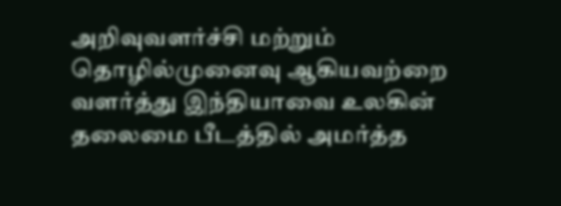அறிவுவளர்ச்சி மற்றும் தொழில்முனைவு ஆகியவற்றை வளர்த்து இந்தியாவை உலகின் தலைமை பீடத்தில் அமர்த்த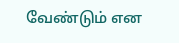வேண்டும் என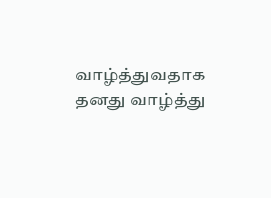வாழ்த்துவதாக தனது வாழ்த்து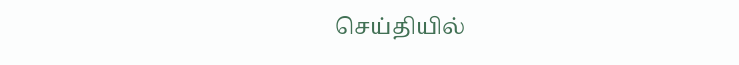செய்தியில்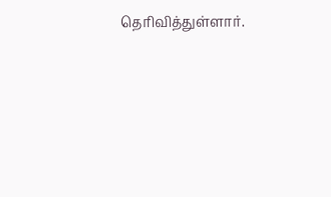தெரிவித்துள்ளார்.